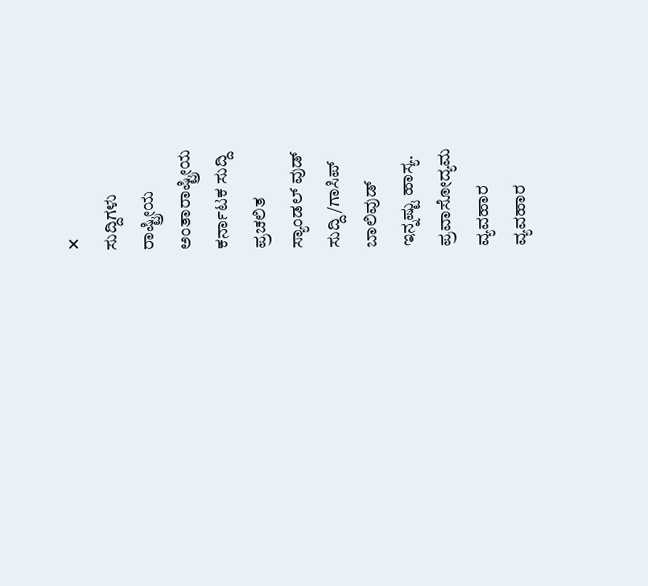✕
ಸುದ್ದಿಗಳು
ರಾಷ್ಟ್ರೀಯ
ಅಂತಾರಾಷ್ಟ್ರೀಯ
ಕರ್ನಾಟಕ ಸುದ್ದಿ
ಪ್ರಚಲಿತ
ಸ್ಯಾಂಡಲ್ ವುಡ್
ಸುದ್ದಿ/ಗಾಸಿಪ್
ಬಾಲಿವುಡ್
ಇನ್ನಷ್ಟು ಹಾಸ್ಯ.
ಪ್ರವಾಸೋದ್ಯಮ
ವ್ಯವಹಾರ
ವ್ಯವಹಾರ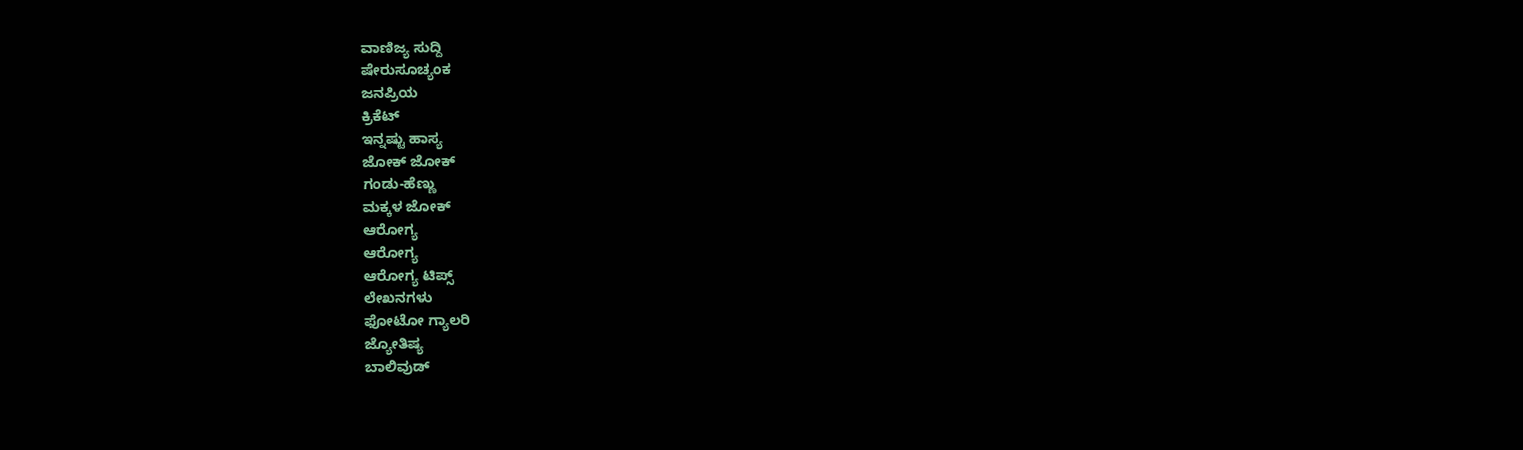ವಾಣಿಜ್ಯ ಸುದ್ದಿ
ಷೇರುಸೂಚ್ಯಂಕ
ಜನಪ್ರಿಯ
ಕ್ರಿಕೆಟ್
ಇನ್ನಷ್ಟು ಹಾಸ್ಯ
ಜೋಕ್ ಜೋಕ್
ಗಂಡು-ಹೆಣ್ಣು
ಮಕ್ಕಳ ಜೋಕ್
ಆರೋಗ್ಯ
ಆರೋಗ್ಯ
ಆರೋಗ್ಯ ಟಿಪ್ಸ್
ಲೇಖನಗಳು
ಫೋಟೋ ಗ್ಯಾಲರಿ
ಜ್ಯೋತಿಷ್ಯ
ಬಾಲಿವುಡ್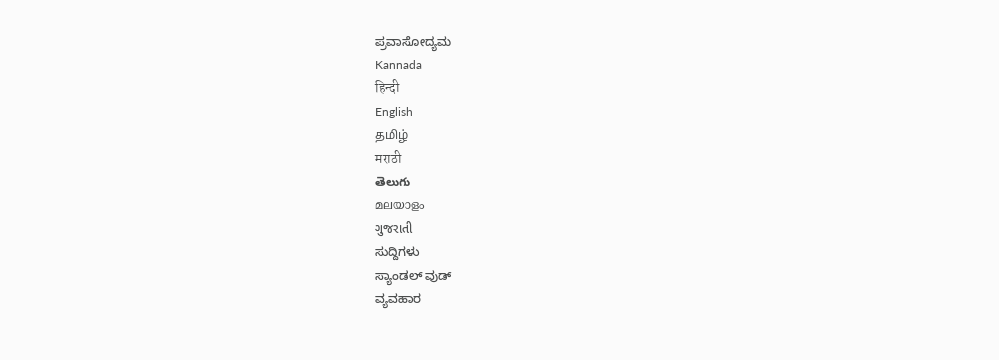ಪ್ರವಾಸೋದ್ಯಮ
Kannada
हिन्दी
English
தமிழ்
मराठी
తెలుగు
മലയാളം
ગુજરાતી
ಸುದ್ದಿಗಳು
ಸ್ಯಾಂಡಲ್ ವುಡ್
ವ್ಯವಹಾರ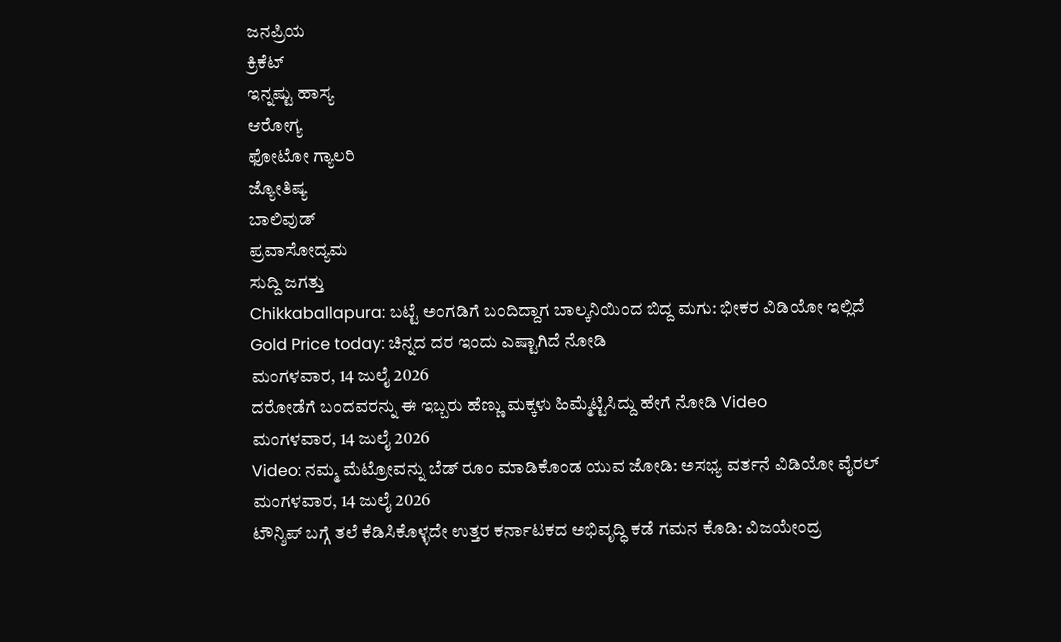ಜನಪ್ರಿಯ
ಕ್ರಿಕೆಟ್
ಇನ್ನಷ್ಟು ಹಾಸ್ಯ
ಆರೋಗ್ಯ
ಫೋಟೋ ಗ್ಯಾಲರಿ
ಜ್ಯೋತಿಷ್ಯ
ಬಾಲಿವುಡ್
ಪ್ರವಾಸೋದ್ಯಮ
ಸುದ್ದಿ ಜಗತ್ತು
Chikkaballapura: ಬಟ್ಟೆ ಅಂಗಡಿಗೆ ಬಂದಿದ್ದಾಗ ಬಾಲ್ಕನಿಯಿಂದ ಬಿದ್ದ ಮಗು: ಭೀಕರ ವಿಡಿಯೋ ಇಲ್ಲಿದೆ
Gold Price today: ಚಿನ್ನದ ದರ ಇಂದು ಎಷ್ಟಾಗಿದೆ ನೋಡಿ
ಮಂಗಳವಾರ, 14 ಜುಲೈ 2026
ದರೋಡೆಗೆ ಬಂದವರನ್ನು ಈ ಇಬ್ಬರು ಹೆಣ್ಣು ಮಕ್ಕಳು ಹಿಮ್ಮೆಟ್ಟಿಸಿದ್ದು ಹೇಗೆ ನೋಡಿ Video
ಮಂಗಳವಾರ, 14 ಜುಲೈ 2026
Video: ನಮ್ಮ ಮೆಟ್ರೋವನ್ನು ಬೆಡ್ ರೂಂ ಮಾಡಿಕೊಂಡ ಯುವ ಜೋಡಿ: ಅಸಭ್ಯ ವರ್ತನೆ ವಿಡಿಯೋ ವೈರಲ್
ಮಂಗಳವಾರ, 14 ಜುಲೈ 2026
ಟೌನ್ಶಿಪ್ ಬಗ್ಗೆ ತಲೆ ಕೆಡಿಸಿಕೊಳ್ಳದೇ ಉತ್ತರ ಕರ್ನಾಟಕದ ಅಭಿವೃದ್ಧಿ ಕಡೆ ಗಮನ ಕೊಡಿ: ವಿಜಯೇಂದ್ರ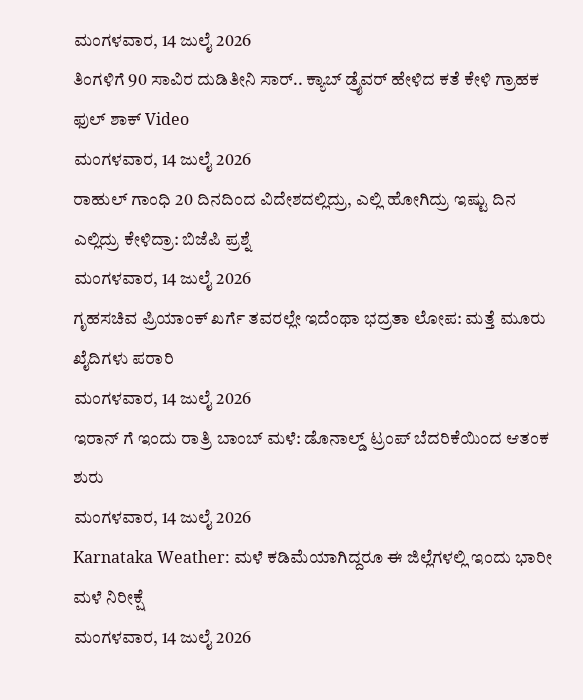ಮಂಗಳವಾರ, 14 ಜುಲೈ 2026
ತಿಂಗಳಿಗೆ 90 ಸಾವಿರ ದುಡಿತೀನಿ ಸಾರ್.. ಕ್ಯಾಬ್ ಡ್ರೈವರ್ ಹೇಳಿದ ಕತೆ ಕೇಳಿ ಗ್ರಾಹಕ ಫುಲ್ ಶಾಕ್ Video
ಮಂಗಳವಾರ, 14 ಜುಲೈ 2026
ರಾಹುಲ್ ಗಾಂಧಿ 20 ದಿನದಿಂದ ವಿದೇಶದಲ್ಲಿದ್ರು, ಎಲ್ಲಿ ಹೋಗಿದ್ರು ಇಷ್ಟು ದಿನ ಎಲ್ಲಿದ್ರು ಕೇಳಿದ್ರಾ: ಬಿಜೆಪಿ ಪ್ರಶ್ನೆ
ಮಂಗಳವಾರ, 14 ಜುಲೈ 2026
ಗೃಹಸಚಿವ ಪ್ರಿಯಾಂಕ್ ಖರ್ಗೆ ತವರಲ್ಲೇ ಇದೆಂಥಾ ಭದ್ರತಾ ಲೋಪ: ಮತ್ತೆ ಮೂರು ಖೈದಿಗಳು ಪರಾರಿ
ಮಂಗಳವಾರ, 14 ಜುಲೈ 2026
ಇರಾನ್ ಗೆ ಇಂದು ರಾತ್ರಿ ಬಾಂಬ್ ಮಳೆ: ಡೊನಾಲ್ಡ್ ಟ್ರಂಪ್ ಬೆದರಿಕೆಯಿಂದ ಆತಂಕ ಶುರು
ಮಂಗಳವಾರ, 14 ಜುಲೈ 2026
Karnataka Weather: ಮಳೆ ಕಡಿಮೆಯಾಗಿದ್ದರೂ ಈ ಜಿಲ್ಲೆಗಳಲ್ಲಿ ಇಂದು ಭಾರೀ ಮಳೆ ನಿರೀಕ್ಷೆ
ಮಂಗಳವಾರ, 14 ಜುಲೈ 2026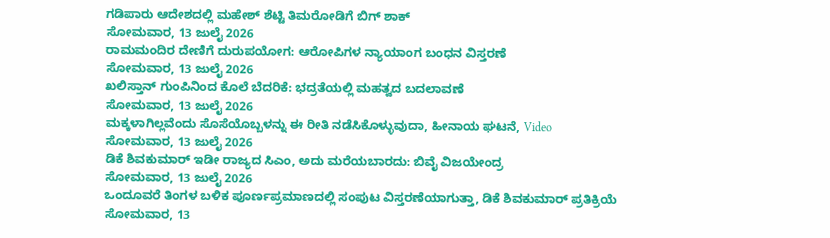ಗಡಿಪಾರು ಆದೇಶದಲ್ಲಿ ಮಹೇಶ್ ಶೆಟ್ಟಿ ತಿಮರೋಡಿಗೆ ಬಿಗ್ ಶಾಕ್
ಸೋಮವಾರ, 13 ಜುಲೈ 2026
ರಾಮಮಂದಿರ ದೇಣಿಗೆ ದುರುಪಯೋಗ: ಆರೋಪಿಗಳ ನ್ಯಾಯಾಂಗ ಬಂಧನ ವಿಸ್ತರಣೆ
ಸೋಮವಾರ, 13 ಜುಲೈ 2026
ಖಲಿಸ್ತಾನ್ ಗುಂಪಿನಿಂದ ಕೊಲೆ ಬೆದರಿಕೆ: ಭದ್ರತೆಯಲ್ಲಿ ಮಹತ್ವದ ಬದಲಾವಣೆ
ಸೋಮವಾರ, 13 ಜುಲೈ 2026
ಮಕ್ಕಳಾಗಿಲ್ಲವೆಂದು ಸೊಸೆಯೊಬ್ಬಳನ್ನು ಈ ರೀತಿ ನಡೆಸಿಕೊಳ್ಳುವುದಾ, ಹೀನಾಯ ಘಟನೆ, Video
ಸೋಮವಾರ, 13 ಜುಲೈ 2026
ಡಿಕೆ ಶಿವಕುಮಾರ್ ಇಡೀ ರಾಜ್ಯದ ಸಿಎಂ, ಅದು ಮರೆಯಬಾರದು: ಬಿವೈ ವಿಜಯೇಂದ್ರ
ಸೋಮವಾರ, 13 ಜುಲೈ 2026
ಒಂದೂವರೆ ತಿಂಗಳ ಬಳಿಕ ಪೂರ್ಣಪ್ರಮಾಣದಲ್ಲಿ ಸಂಪುಟ ವಿಸ್ತರಣೆಯಾಗುತ್ತಾ, ಡಿಕೆ ಶಿವಕುಮಾರ್ ಪ್ರತಿಕ್ರಿಯೆ
ಸೋಮವಾರ, 13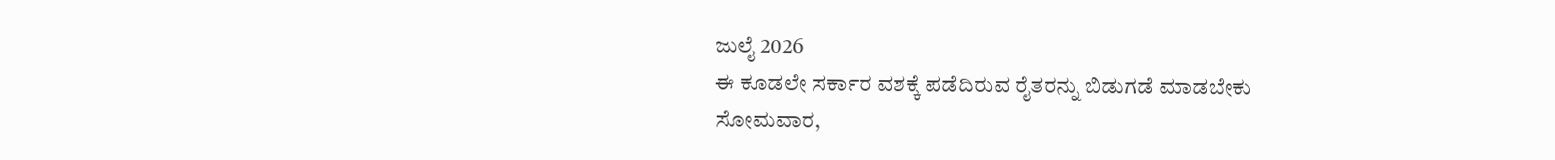ಜುಲೈ 2026
ಈ ಕೂಡಲೇ ಸರ್ಕಾರ ವಶಕ್ಕೆ ಪಡೆದಿರುವ ರೈತರನ್ನು ಬಿಡುಗಡೆ ಮಾಡಬೇಕು
ಸೋಮವಾರ,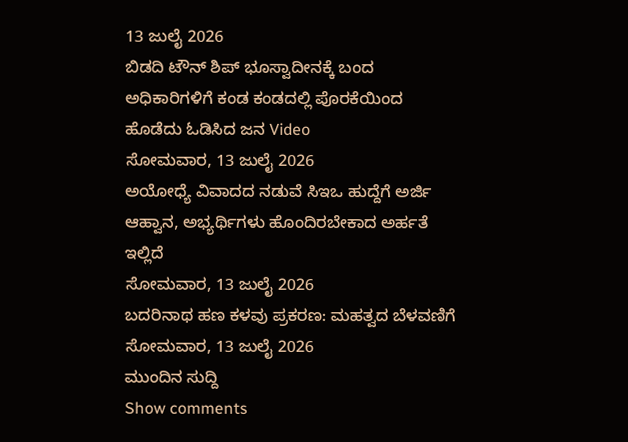13 ಜುಲೈ 2026
ಬಿಡದಿ ಟೌನ್ ಶಿಪ್ ಭೂಸ್ವಾದೀನಕ್ಕೆ ಬಂದ ಅಧಿಕಾರಿಗಳಿಗೆ ಕಂಡ ಕಂಡದಲ್ಲಿ ಪೊರಕೆಯಿಂದ ಹೊಡೆದು ಓಡಿಸಿದ ಜನ Video
ಸೋಮವಾರ, 13 ಜುಲೈ 2026
ಅಯೋಧ್ಯೆ ವಿವಾದದ ನಡುವೆ ಸಿಇಒ ಹುದ್ದೆಗೆ ಅರ್ಜಿ ಆಹ್ವಾನ, ಅಭ್ಯರ್ಥಿಗಳು ಹೊಂದಿರಬೇಕಾದ ಅರ್ಹತೆ ಇಲ್ಲಿದೆ
ಸೋಮವಾರ, 13 ಜುಲೈ 2026
ಬದರಿನಾಥ ಹಣ ಕಳವು ಪ್ರಕರಣ: ಮಹತ್ವದ ಬೆಳವಣಿಗೆ
ಸೋಮವಾರ, 13 ಜುಲೈ 2026
ಮುಂದಿನ ಸುದ್ದಿ
Show comments